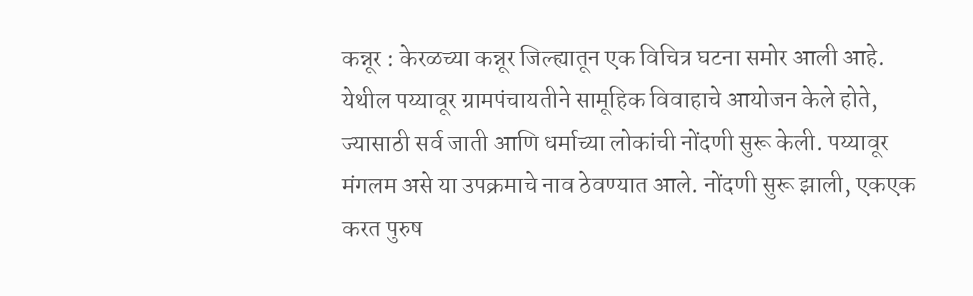कन्नूर : केरळच्या कन्नूर जिल्ह्यातून एक विचित्र घटना समोर आली आहे. येथील पय्यावूर ग्रामपंचायतीने सामूहिक विवाहाचे आयोजन केले होते, ज्यासाठी सर्व जाती आणि धर्माच्या लोकांची नोंदणी सुरू केली. पय्यावूर मंगलम असे या उपक्रमाचे नाव ठेवण्यात आले. नोंदणी सुरू झाली, एकएक करत पुरुष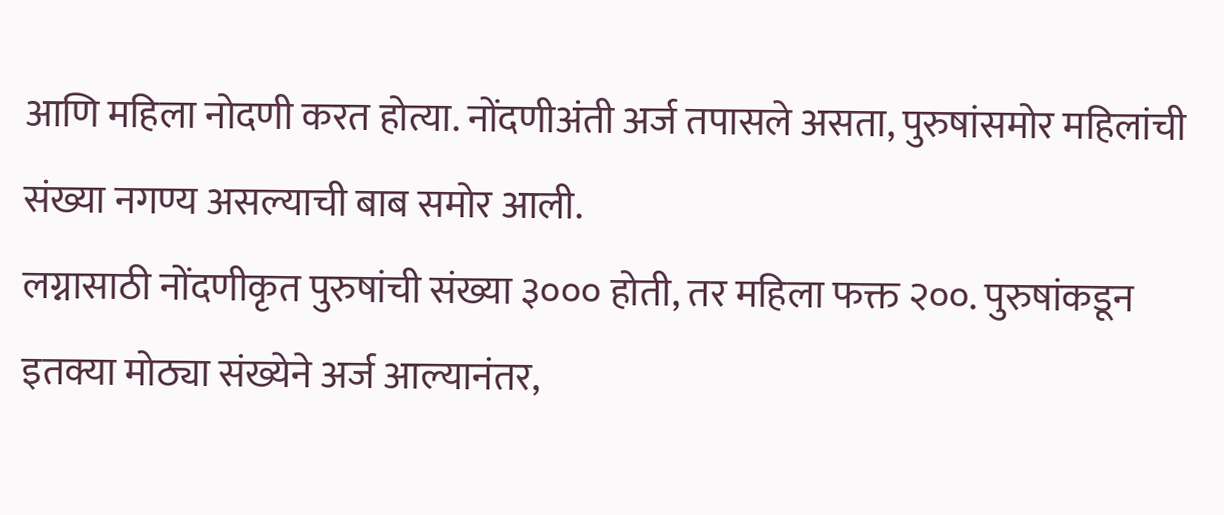आणि महिला नोदणी करत होत्या. नोंदणीअंती अर्ज तपासले असता, पुरुषांसमोर महिलांची संख्या नगण्य असल्याची बाब समोर आली.
लग्नासाठी नोंदणीकृत पुरुषांची संख्या ३००० होती, तर महिला फक्त २००. पुरुषांकडून इतक्या मोठ्या संख्येने अर्ज आल्यानंतर,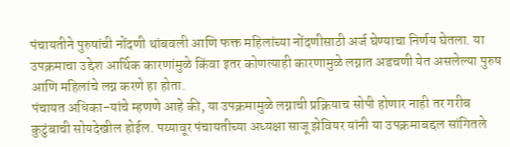पंचायतीने पुरुषांची नोंदणी थांबवली आणि फक्त महिलांच्या नोंदणीसाठी अर्ज घेण्याचा निर्णय घेतला. या उपक्रमाचा उद्देश आर्थिक कारणांमुळे किंवा इतर कोणत्याही कारणामुळे लग्नात अडचणी येत असलेल्या पुरुष आणि महिलांचे लग्न करणे हा होता.
पंचायत अधिका-यांचे म्हणणे आहे की, या उपक्रमामुळे लग्नाची प्रक्रियाच सोपी होणार नाही तर गरीब कुटुंबाची सोयदेखील होईल. पय्यावूर पंचायतीच्या अध्यक्षा साजू झेवियर यांनी या उपक्रमाबद्दल सांगितले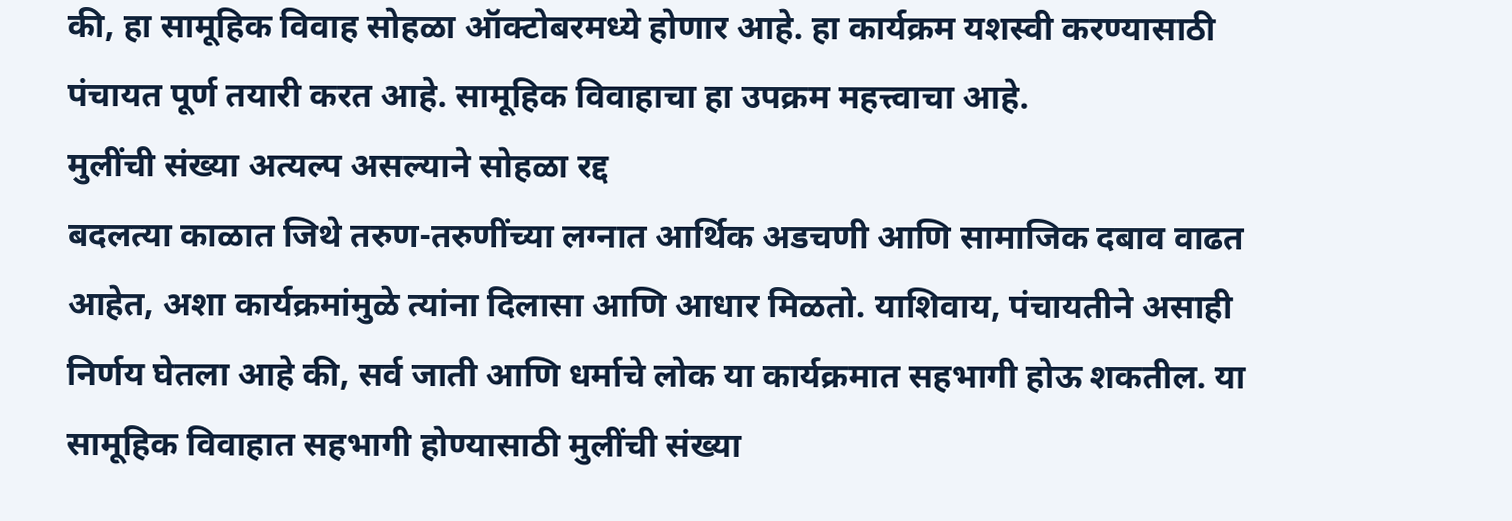की, हा सामूहिक विवाह सोहळा ऑक्टोबरमध्ये होणार आहे. हा कार्यक्रम यशस्वी करण्यासाठी पंचायत पूर्ण तयारी करत आहे. सामूहिक विवाहाचा हा उपक्रम महत्त्वाचा आहे.
मुलींची संख्या अत्यल्प असल्याने सोहळा रद्द
बदलत्या काळात जिथे तरुण-तरुणींच्या लग्नात आर्थिक अडचणी आणि सामाजिक दबाव वाढत आहेत, अशा कार्यक्रमांमुळे त्यांना दिलासा आणि आधार मिळतो. याशिवाय, पंचायतीने असाही निर्णय घेतला आहे की, सर्व जाती आणि धर्माचे लोक या कार्यक्रमात सहभागी होऊ शकतील. या सामूहिक विवाहात सहभागी होण्यासाठी मुलींची संख्या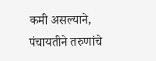कमी असल्याने, पंचायतीने तरुणांचे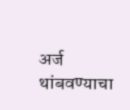अर्ज थांबवण्याचा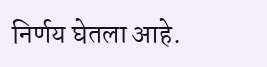निर्णय घेतला आहे.